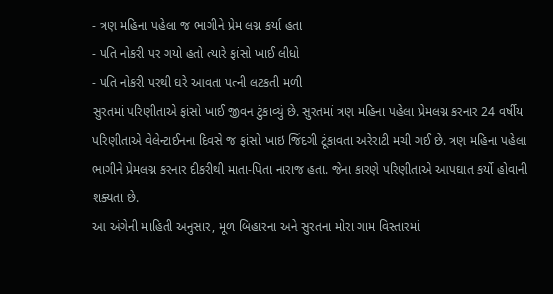- ત્રણ મહિના પહેલા જ ભાગીને પ્રેમ લગ્ન કર્યા હતા
- પતિ નોકરી પર ગયો હતો ત્યારે ફાંસો ખાઈ લીધો
- પતિ નોકરી પરથી ઘરે આવતા પત્ની લટકતી મળી
સુરતમાં પરિણીતાએ ફાંસો ખાઈ જીવન ટુંકાવ્યું છે. સુરતમાં ત્રણ મહિના પહેલા પ્રેમલગ્ન કરનાર 24 વર્ષીય પરિણીતાએ વેલેન્ટાઈનના દિવસે જ ફાંસો ખાઇ જિંદગી ટૂંકાવતા અરેરાટી મચી ગઈ છે. ત્રણ મહિના પહેલા ભાગીને પ્રેમલગ્ન કરનાર દીકરીથી માતા-પિતા નારાજ હતા. જેના કારણે પરિણીતાએ આપઘાત કર્યો હોવાની શક્યતા છે.
આ અંગેની માહિતી અનુસાર, મૂળ બિહારના અને સુરતના મોરા ગામ વિસ્તારમાં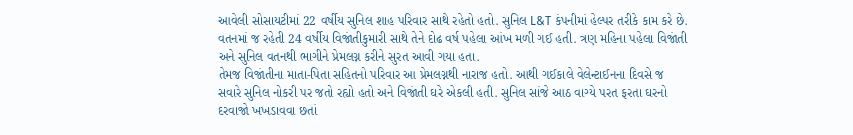આવેલી સોસાયટીમાં 22 વર્ષીય સુનિલ શાહ પરિવાર સાથે રહેતો હતો. સુનિલ L&T કંપનીમાં હેલ્પર તરીકે કામ કરે છે. વતનમાં જ રહેતી 24 વર્ષીય વિજાંતીકુમારી સાથે તેને દોઢ વર્ષ પહેલા આંખ મળી ગઈ હતી. ત્રણ મહિના પહેલા વિજાંતી અને સુનિલ વતનથી ભાગીને પ્રેમલગ્ન કરીને સુરત આવી ગયા હતા.
તેમજ વિજાંતીના માતા-પિતા સહિતનો પરિવાર આ પ્રેમલગ્નથી નારાજ હતો. આથી ગઈકાલે વેલેન્ટાઈનના દિવસે જ સવારે સુનિલ નોકરી પર જતો રહ્યો હતો અને વિજાંતી ઘરે એકલી હતી. સુનિલ સાંજે આઠ વાગ્યે પરત ફરતા ઘરનો દરવાજો ખખડાવવા છતાં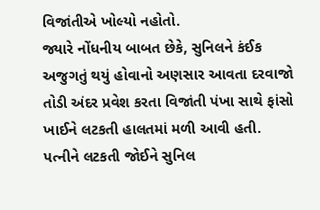વિજાંતીએ ખોલ્યો નહોતો.
જ્યારે નોંધનીય બાબત છેકે, સુનિલને કંઈક અજુગતું થયું હોવાનો અણસાર આવતા દરવાજો તોડી અંદર પ્રવેશ કરતા વિજાંતી પંખા સાથે ફાંસો ખાઈને લટકતી હાલતમાં મળી આવી હતી. પત્નીને લટકતી જોઈને સુનિલ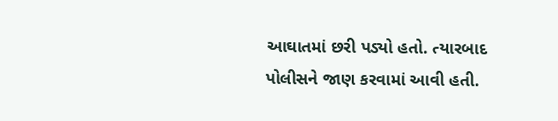આઘાતમાં છરી પડ્યો હતો. ત્યારબાદ પોલીસને જાણ કરવામાં આવી હતી.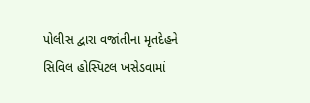પોલીસ દ્વારા વજાંતીના મૃતદેહને સિવિલ હોસ્પિટલ ખસેડવામાં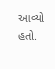આવ્યો હતો.